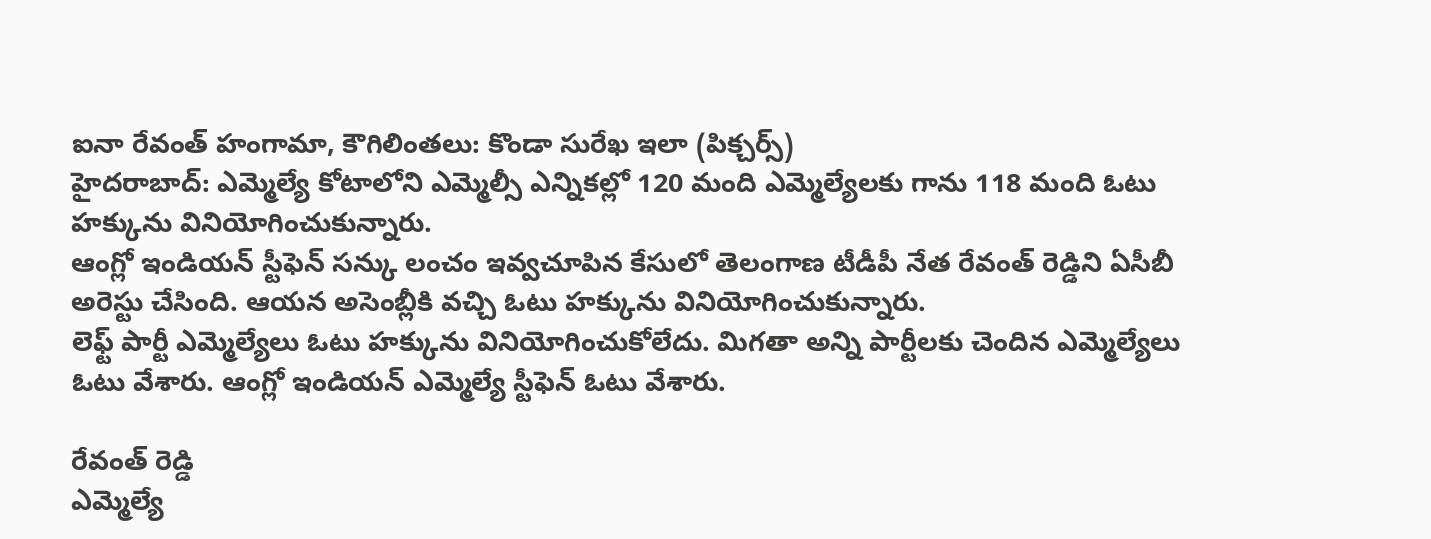ఐనా రేవంత్ హంగామా, కౌగిలింతలు: కొండా సురేఖ ఇలా (పిక్చర్స్)
హైదరాబాద్: ఎమ్మెల్యే కోటాలోని ఎమ్మెల్సీ ఎన్నికల్లో 120 మంది ఎమ్మెల్యేలకు గాను 118 మంది ఓటు హక్కును వినియోగించుకున్నారు.
ఆంగ్లో ఇండియన్ స్టీఫెన్ సన్కు లంచం ఇవ్వచూపిన కేసులో తెలంగాణ టీడీపీ నేత రేవంత్ రెడ్డిని ఏసీబీ అరెస్టు చేసింది. ఆయన అసెంబ్లీకి వచ్చి ఓటు హక్కును వినియోగించుకున్నారు.
లెఫ్ట్ పార్టీ ఎమ్మెల్యేలు ఓటు హక్కును వినియోగించుకోలేదు. మిగతా అన్ని పార్టీలకు చెందిన ఎమ్మెల్యేలు ఓటు వేశారు. ఆంగ్లో ఇండియన్ ఎమ్మెల్యే స్టీఫెన్ ఓటు వేశారు.

రేవంత్ రెడ్డి
ఎమ్మెల్యే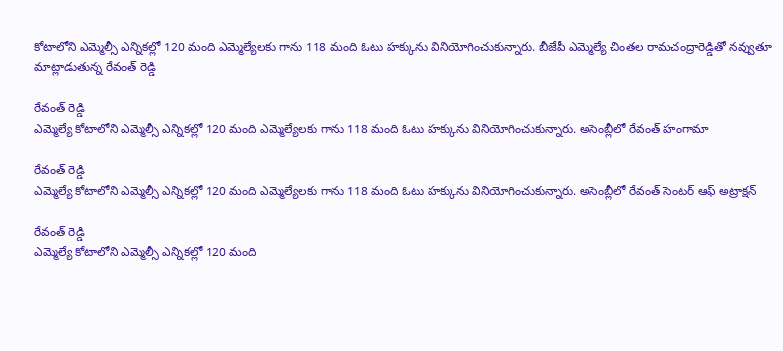కోటాలోని ఎమ్మెల్సీ ఎన్నికల్లో 120 మంది ఎమ్మెల్యేలకు గాను 118 మంది ఓటు హక్కును వినియోగించుకున్నారు. బీజేపీ ఎమ్మెల్యే చింతల రామచంద్రారెడ్డితో నవ్వుతూ మాట్లాడుతున్న రేవంత్ రెడ్డి

రేవంత్ రెడ్డి
ఎమ్మెల్యే కోటాలోని ఎమ్మెల్సీ ఎన్నికల్లో 120 మంది ఎమ్మెల్యేలకు గాను 118 మంది ఓటు హక్కును వినియోగించుకున్నారు. అసెంబ్లీలో రేవంత్ హంగామా

రేవంత్ రెడ్డి
ఎమ్మెల్యే కోటాలోని ఎమ్మెల్సీ ఎన్నికల్లో 120 మంది ఎమ్మెల్యేలకు గాను 118 మంది ఓటు హక్కును వినియోగించుకున్నారు. అసెంబ్లీలో రేవంత్ సెంటర్ ఆఫ్ అట్రాక్షన్

రేవంత్ రెడ్డి
ఎమ్మెల్యే కోటాలోని ఎమ్మెల్సీ ఎన్నికల్లో 120 మంది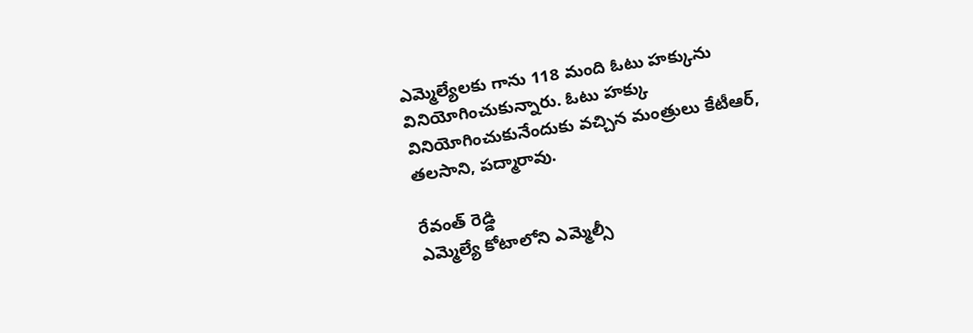ఎమ్మెల్యేలకు గాను 118 మంది ఓటు హక్కును వినియోగించుకున్నారు. ఓటు హక్కు వినియోగించుకునేందుకు వచ్చిన మంత్రులు కేటీఆర్, తలసాని, పద్మారావు.

రేవంత్ రెడ్డి
ఎమ్మెల్యే కోటాలోని ఎమ్మెల్సీ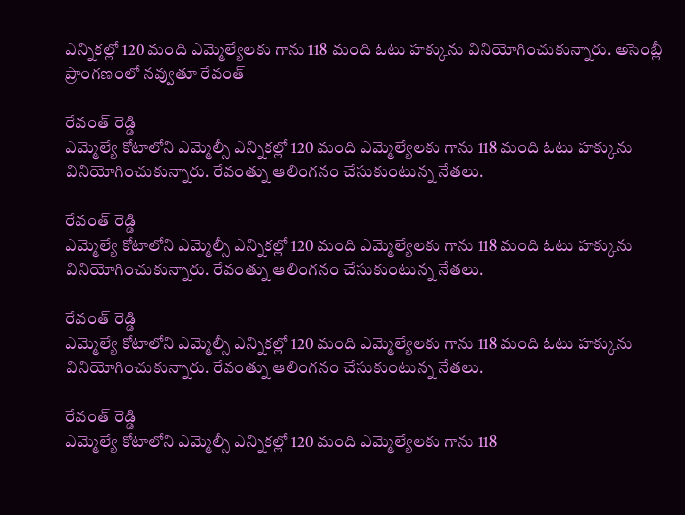ఎన్నికల్లో 120 మంది ఎమ్మెల్యేలకు గాను 118 మంది ఓటు హక్కును వినియోగించుకున్నారు. అసెంబ్లీ ప్రాంగణంలో నవ్వుతూ రేవంత్

రేవంత్ రెడ్డి
ఎమ్మెల్యే కోటాలోని ఎమ్మెల్సీ ఎన్నికల్లో 120 మంది ఎమ్మెల్యేలకు గాను 118 మంది ఓటు హక్కును వినియోగించుకున్నారు. రేవంత్ను ఆలింగనం చేసుకుంటున్న నేతలు.

రేవంత్ రెడ్డి
ఎమ్మెల్యే కోటాలోని ఎమ్మెల్సీ ఎన్నికల్లో 120 మంది ఎమ్మెల్యేలకు గాను 118 మంది ఓటు హక్కును వినియోగించుకున్నారు. రేవంత్ను ఆలింగనం చేసుకుంటున్న నేతలు.

రేవంత్ రెడ్డి
ఎమ్మెల్యే కోటాలోని ఎమ్మెల్సీ ఎన్నికల్లో 120 మంది ఎమ్మెల్యేలకు గాను 118 మంది ఓటు హక్కును వినియోగించుకున్నారు. రేవంత్ను ఆలింగనం చేసుకుంటున్న నేతలు.

రేవంత్ రెడ్డి
ఎమ్మెల్యే కోటాలోని ఎమ్మెల్సీ ఎన్నికల్లో 120 మంది ఎమ్మెల్యేలకు గాను 118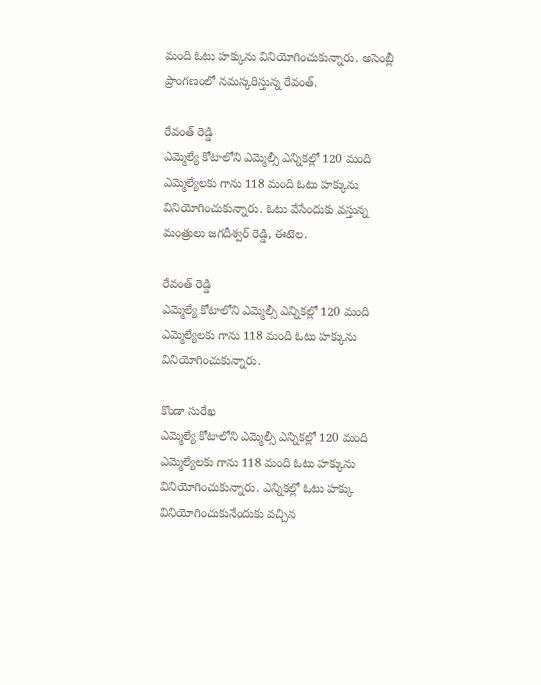మంది ఓటు హక్కును వినియోగించుకున్నారు. అసెంబ్లీ ప్రాంగణంలో నమస్కరిస్తున్న రేవంత్.

రేవంత్ రెడ్డి
ఎమ్మెల్యే కోటాలోని ఎమ్మెల్సీ ఎన్నికల్లో 120 మంది ఎమ్మెల్యేలకు గాను 118 మంది ఓటు హక్కును వినియోగించుకున్నారు. ఓటు వేసేందుకు వస్తున్న మంత్రులు జగదీశ్వర్ రెడ్డి, ఈటెల.

రేవంత్ రెడ్డి
ఎమ్మెల్యే కోటాలోని ఎమ్మెల్సీ ఎన్నికల్లో 120 మంది ఎమ్మెల్యేలకు గాను 118 మంది ఓటు హక్కును వినియోగించుకున్నారు.

కొండా సురేఖ
ఎమ్మెల్యే కోటాలోని ఎమ్మెల్సీ ఎన్నికల్లో 120 మంది ఎమ్మెల్యేలకు గాను 118 మంది ఓటు హక్కును వినియోగించుకున్నారు. ఎన్నికల్లో ఓటు హక్కు వినియోగించుకునేందుకు వచ్చిన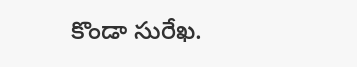కొండా సురేఖ.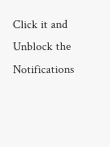Click it and Unblock the Notifications